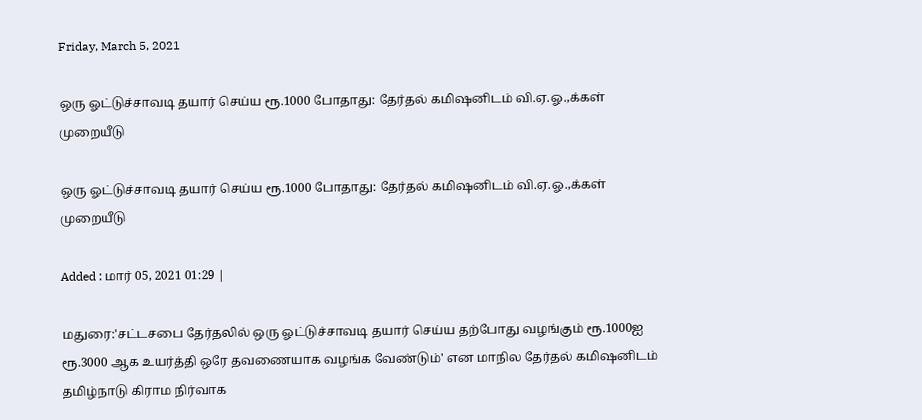Friday, March 5, 2021

ஒரு ஓட்டுச்சாவடி தயார் செய்ய ரூ.1000 போதாது: தேர்தல் கமிஷனிடம் வி.ஏ.ஓ.,க்கள் முறையீடு

ஒரு ஓட்டுச்சாவடி தயார் செய்ய ரூ.1000 போதாது: தேர்தல் கமிஷனிடம் வி.ஏ.ஓ.,க்கள் முறையீடு

Added : மார் 05, 2021 01:29 |

மதுரை:'சட்டசபை தேர்தலில் ஒரு ஓட்டுச்சாவடி தயார் செய்ய தற்போது வழங்கும் ரூ.1000ஐ ரூ.3000 ஆக உயர்த்தி ஒரே தவணையாக வழங்க வேண்டும்' என மாநில தேர்தல் கமிஷனிடம் தமிழ்நாடு கிராம நிர்வாக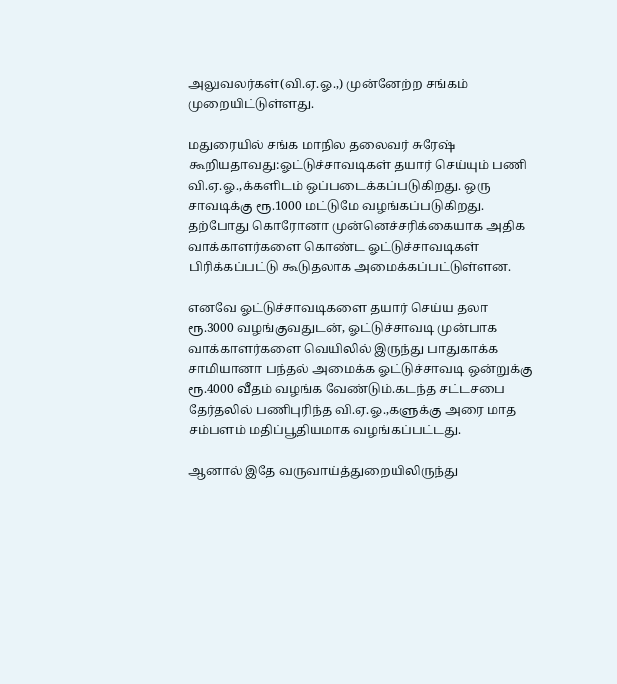அலுவலர்கள்(வி.ஏ.ஓ.,) முன்னேற்ற சங்கம் முறையிட்டுள்ளது.

மதுரையில் சங்க மாநில தலைவர் சுரேஷ் கூறியதாவது:ஓட்டுச்சாவடிகள் தயார் செய்யும் பணி வி.ஏ.ஓ.,க்களிடம் ஒப்படைக்கப்படுகிறது. ஒரு சாவடிக்கு ரூ.1000 மட்டுமே வழங்கப்படுகிறது. தற்போது கொரோனா முன்னெச்சரிக்கையாக அதிக வாக்காளர்களை கொண்ட ஓட்டுச்சாவடிகள் பிரிக்கப்பட்டு கூடுதலாக அமைக்கப்பட்டுள்ளன.

எனவே ஓட்டுச்சாவடிகளை தயார் செய்ய தலா ரூ.3000 வழங்குவதுடன், ஓட்டுச்சாவடி முன்பாக வாக்காளர்களை வெயிலில் இருந்து பாதுகாக்க சாமியானா பந்தல் அமைக்க ஓட்டுச்சாவடி ஒன்றுக்கு ரூ.4000 வீதம் வழங்க வேண்டும்.கடந்த சட்டசபை தேர்தலில் பணிபுரிந்த வி.ஏ.ஓ.,களுக்கு அரை மாத சம்பளம் மதிப்பூதியமாக வழங்கப்பட்டது.

ஆனால் இதே வருவாய்த்துறையிலிருந்து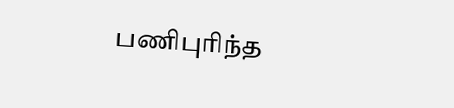பணிபுரிந்த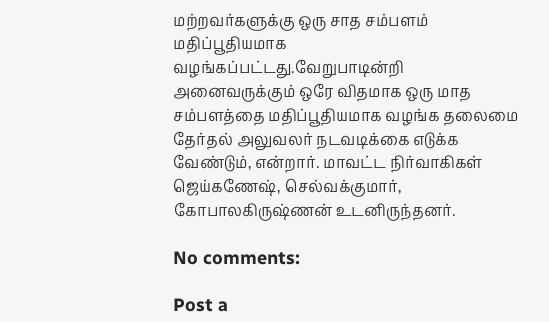மற்றவர்களுக்கு ஒரு சாத சம்பளம் மதிப்பூதியமாக வழங்கப்பட்டது.வேறுபாடின்றி அனைவருக்கும் ஒரே விதமாக ஒரு மாத சம்பளத்தை மதிப்பூதியமாக வழங்க தலைமை தேர்தல் அலுவலர் நடவடிக்கை எடுக்க வேண்டும், என்றார். மாவட்ட நிர்வாகிகள் ஜெய்கணேஷ், செல்வக்குமார், கோபாலகிருஷ்ணன் உடனிருந்தனர்.

No comments:

Post a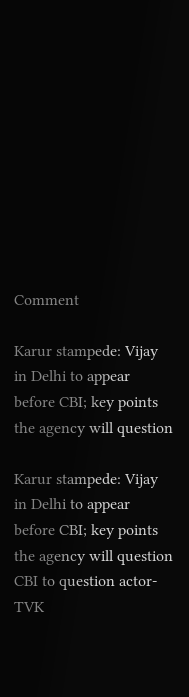Comment

Karur stampede: Vijay in Delhi to appear before CBI; key points the agency will question

Karur stampede: Vijay in Delhi to appear before CBI; key points the agency will question CBI to question actor-TVK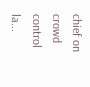chief on crowd control la...